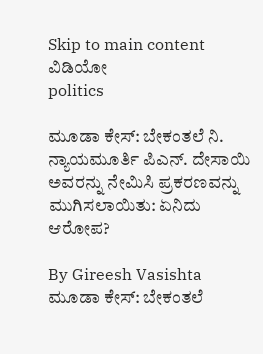Skip to main content
ವಿಡಿಯೋ
politics

ಮೂಡಾ ಕೇಸ್‌: ಬೇಕಂತಲೆ ನಿ. ನ್ಯಾಯಮೂರ್ತಿ ಪಿಎನ್. ದೇಸಾಯಿ ಅವರನ್ನು ನೇಮಿಸಿ ಪ್ರಕರಣವನ್ನು ಮುಗಿಸಲಾಯಿತು: ಏನಿದು ಆರೋಪ?

By Gireesh Vasishta
ಮೂಡಾ ಕೇಸ್‌: ಬೇಕಂತಲೆ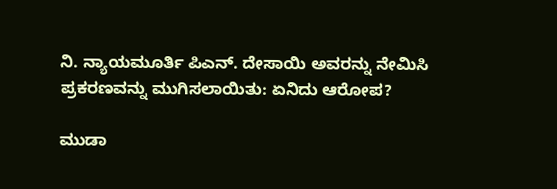ನಿ. ನ್ಯಾಯಮೂರ್ತಿ ಪಿಎನ್. ದೇಸಾಯಿ ಅವರನ್ನು ನೇಮಿಸಿ ಪ್ರಕರಣವನ್ನು ಮುಗಿಸಲಾಯಿತು: ಏನಿದು ಆರೋಪ?

ಮುಡಾ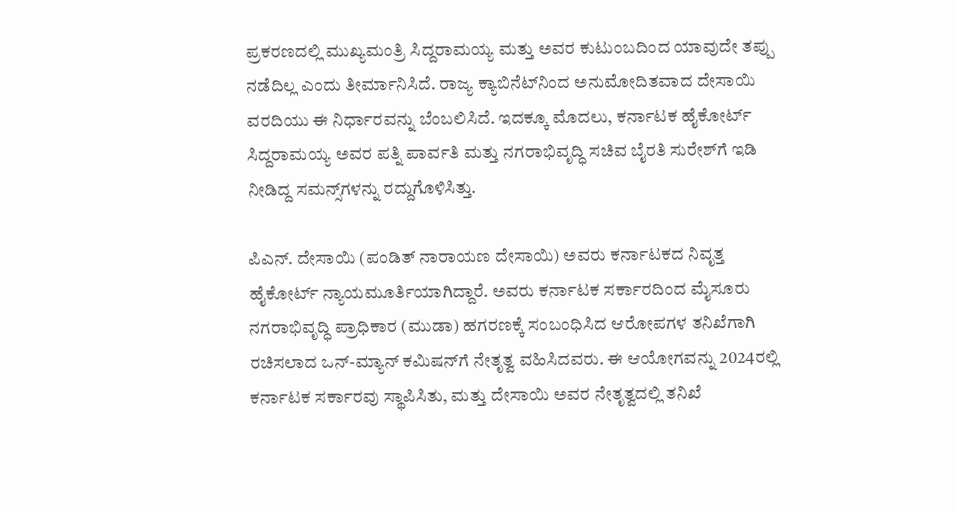ಪ್ರಕರಣದಲ್ಲಿ ಮುಖ್ಯಮಂತ್ರಿ ಸಿದ್ದರಾಮಯ್ಯ ಮತ್ತು ಅವರ ಕುಟುಂಬದಿಂದ ಯಾವುದೇ ತಪ್ಪು ನಡೆದಿಲ್ಲ ಎಂದು ತೀರ್ಮಾನಿಸಿದೆ. ರಾಜ್ಯ ಕ್ಯಾಬಿನೆಟ್‌ನಿಂದ ಅನುಮೋದಿತವಾದ ದೇಸಾಯಿ ವರದಿಯು ಈ ನಿರ್ಧಾರವನ್ನು ಬೆಂಬಲಿಸಿದೆ. ಇದಕ್ಕೂ ಮೊದಲು, ಕರ್ನಾಟಕ ಹೈಕೋರ್ಟ್ ಸಿದ್ದರಾಮಯ್ಯ ಅವರ ಪತ್ನಿ ಪಾರ್ವತಿ ಮತ್ತು ನಗರಾಭಿವೃದ್ಧಿ ಸಚಿವ ಬೈರತಿ ಸುರೇಶ್‌ಗೆ ಇಡಿ ನೀಡಿದ್ದ ಸಮನ್ಸ್‌ಗಳನ್ನು ರದ್ದುಗೊಳಿಸಿತ್ತು.

ಪಿಎನ್. ದೇಸಾಯಿ (ಪಂಡಿತ್ ನಾರಾಯಣ ದೇಸಾಯಿ) ಅವರು ಕರ್ನಾಟಕದ ನಿವೃತ್ತ ಹೈಕೋರ್ಟ್ ನ್ಯಾಯಮೂರ್ತಿಯಾಗಿದ್ದಾರೆ. ಅವರು ಕರ್ನಾಟಕ ಸರ್ಕಾರದಿಂದ ಮೈಸೂರು ನಗರಾಭಿವೃದ್ಧಿ ಪ್ರಾಧಿಕಾರ (ಮುಡಾ) ಹಗರಣಕ್ಕೆ ಸಂಬಂಧಿಸಿದ ಆರೋಪಗಳ ತನಿಖೆಗಾಗಿ ರಚಿಸಲಾದ ಒನ್-ಮ್ಯಾನ್ ಕಮಿಷನ್‌ಗೆ ನೇತೃತ್ವ ವಹಿಸಿದವರು. ಈ ಆಯೋಗವನ್ನು 2024ರಲ್ಲಿ ಕರ್ನಾಟಕ ಸರ್ಕಾರವು ಸ್ಥಾಪಿಸಿತು, ಮತ್ತು ದೇಸಾಯಿ ಅವರ ನೇತೃತ್ವದಲ್ಲಿ ತನಿಖೆ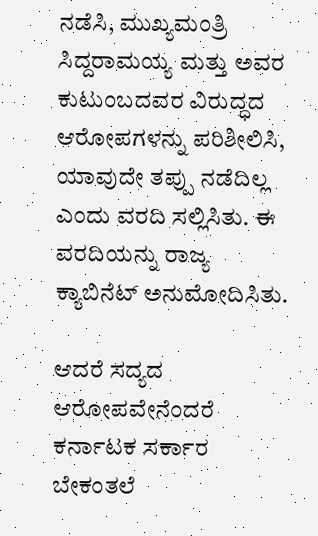ನಡೆಸಿ, ಮುಖ್ಯಮಂತ್ರಿ ಸಿದ್ದರಾಮಯ್ಯ ಮತ್ತು ಅವರ ಕುಟುಂಬದವರ ವಿರುದ್ಧದ ಆರೋಪಗಳನ್ನು ಪರಿಶೀಲಿಸಿ, ಯಾವುದೇ ತಪ್ಪು ನಡೆದಿಲ್ಲ ಎಂದು ವರದಿ ಸಲ್ಲಿಸಿತು. ಈ ವರದಿಯನ್ನು ರಾಜ್ಯ ಕ್ಯಾಬಿನೆಟ್ ಅನುಮೋದಿಸಿತು.

ಆದರೆ ಸದ್ಯದ ಆರೋಪವೇನೆಂದರೆ ಕರ್ನಾಟಕ ಸರ್ಕಾರ ಬೇಕಂತಲೆ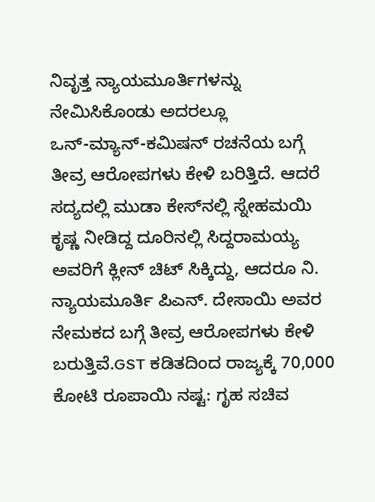ನಿವೃತ್ತ ನ್ಯಾಯಮೂರ್ತಿಗಳನ್ನು ನೇಮಿಸಿಕೊಂಡು ಅದರಲ್ಲೂ ಒನ್‌-ಮ್ಯಾನ್‌-ಕಮಿಷನ್‌ ರಚನೆಯ ಬಗ್ಗೆ ತೀವ್ರ ಆರೋಪಗಳು ಕೇಳಿ ಬರಿತ್ತಿದೆ. ಆದರೆ ಸದ್ಯದಲ್ಲಿ ಮುಡಾ ಕೇಸ್‌ನಲ್ಲಿ ಸ್ನೇಹಮಯಿ ಕೃಷ್ಣ ನೀಡಿದ್ದ ದೂರಿನಲ್ಲಿ ಸಿದ್ದರಾಮಯ್ಯ ಅವರಿಗೆ ಕ್ಲೀನ್‌ ಚಿಟ್‌ ಸಿಕ್ಕಿದ್ದು, ಆದರೂ ನಿ. ನ್ಯಾಯಮೂರ್ತಿ ಪಿಎನ್. ದೇಸಾಯಿ ಅವರ ನೇಮಕದ ಬಗ್ಗೆ ತೀವ್ರ ಆರೋಪಗಳು ಕೇಳಿ ಬರುತ್ತಿವೆ.GST ಕಡಿತದಿಂದ ರಾಜ್ಯಕ್ಕೆ 70,000 ಕೋಟಿ ರೂಪಾಯಿ ನಷ್ಟ: ಗೃಹ ಸಚಿವ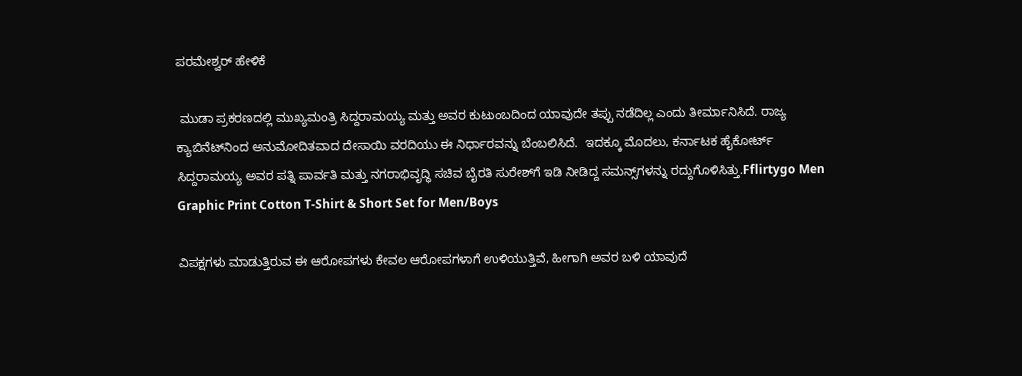ಪರಮೇಶ್ವರ್‌ ಹೇಳಿಕೆ

 ಮುಡಾ ಪ್ರಕರಣದಲ್ಲಿ ಮುಖ್ಯಮಂತ್ರಿ ಸಿದ್ದರಾಮಯ್ಯ ಮತ್ತು ಅವರ ಕುಟುಂಬದಿಂದ ಯಾವುದೇ ತಪ್ಪು ನಡೆದಿಲ್ಲ ಎಂದು ತೀರ್ಮಾನಿಸಿದೆ. ರಾಜ್ಯ ಕ್ಯಾಬಿನೆಟ್‌ನಿಂದ ಅನುಮೋದಿತವಾದ ದೇಸಾಯಿ ವರದಿಯು ಈ ನಿರ್ಧಾರವನ್ನು ಬೆಂಬಲಿಸಿದೆ.  ಇದಕ್ಕೂ ಮೊದಲು, ಕರ್ನಾಟಕ ಹೈಕೋರ್ಟ್ ಸಿದ್ದರಾಮಯ್ಯ ಅವರ ಪತ್ನಿ ಪಾರ್ವತಿ ಮತ್ತು ನಗರಾಭಿವೃದ್ಧಿ ಸಚಿವ ಬೈರತಿ ಸುರೇಶ್‌ಗೆ ಇಡಿ ನೀಡಿದ್ದ ಸಮನ್ಸ್‌ಗಳನ್ನು ರದ್ದುಗೊಳಿಸಿತ್ತು.Fflirtygo Men Graphic Print Cotton T-Shirt & Short Set for Men/Boys

ವಿಪಕ್ಷಗಳು ಮಾಡುತ್ತಿರುವ ಈ ಆರೋಪಗಳು ಕೇವಲ ಆರೋಪಗಳಾಗೆ ಉಳಿಯುತ್ತಿವೆ, ಹೀಗಾಗಿ ಅವರ ಬಳಿ ಯಾವುದೆ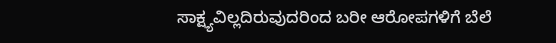ಸಾಕ್ಷ್ಯವಿಲ್ಲದಿರುವುದರಿಂದ ಬರೀ ಆರೋಪಗಳಿಗೆ ಬೆಲೆ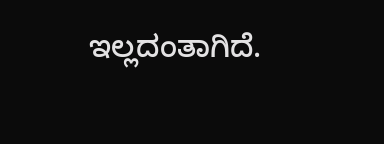ಇಲ್ಲದಂತಾಗಿದೆ.